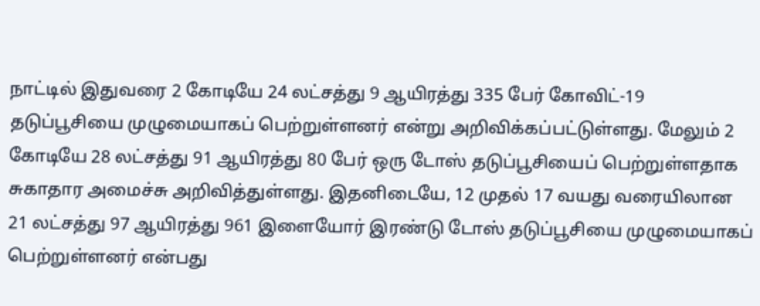நாட்டில் இதுவரை 2 கோடியே 24 லட்சத்து 9 ஆயிரத்து 335 பேர் கோவிட்-19 தடுப்பூசியை முழுமையாகப் பெற்றுள்ளனர் என்று அறிவிக்கப்பட்டுள்ளது. மேலும் 2 கோடியே 28 லட்சத்து 91 ஆயிரத்து 80 பேர் ஒரு டோஸ் தடுப்பூசியைப் பெற்றுள்ளதாக சுகாதார அமைச்சு அறிவித்துள்ளது. இதனிடையே, 12 முதல் 17 வயது வரையிலான 21 லட்சத்து 97 ஆயிரத்து 961 இளையோர் இரண்டு டோஸ் தடுப்பூசியை முழுமையாகப் பெற்றுள்ளனர் என்பது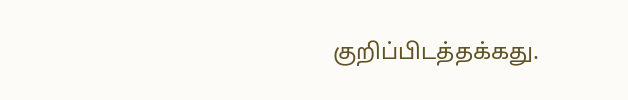குறிப்பிடத்தக்கது.